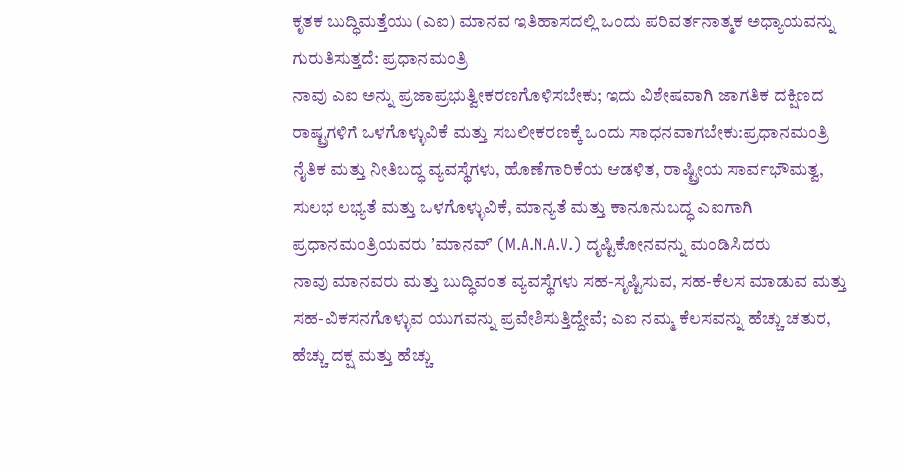ಕೃತಕ ಬುದ್ಧಿಮತ್ತೆಯು (ಎಐ) ಮಾನವ ಇತಿಹಾಸದಲ್ಲಿ ಒಂದು ಪರಿವರ್ತನಾತ್ಮಕ ಅಧ್ಯಾಯವನ್ನು ಗುರುತಿಸುತ್ತದೆ: ಪ್ರಧಾನಮಂತ್ರಿ
ನಾವು ಎಐ ಅನ್ನು ಪ್ರಜಾಪ್ರಭುತ್ವೀಕರಣಗೊಳಿಸಬೇಕು; ಇದು ವಿಶೇಷವಾಗಿ ಜಾಗತಿಕ ದಕ್ಷಿಣದ ರಾಷ್ಟ್ರಗಳಿಗೆ ಒಳಗೊಳ್ಳುವಿಕೆ ಮತ್ತು ಸಬಲೀಕರಣಕ್ಕೆ ಒಂದು ಸಾಧನವಾಗಬೇಕು:ಪ್ರಧಾನಮಂತ್ರಿ
ನೈತಿಕ ಮತ್ತು ನೀತಿಬದ್ಧ ವ್ಯವಸ್ಥೆಗಳು, ಹೊಣೆಗಾರಿಕೆಯ ಆಡಳಿತ, ರಾಷ್ಟ್ರೀಯ ಸಾರ್ವಭೌಮತ್ವ, ಸುಲಭ ಲಭ್ಯತೆ ಮತ್ತು ಒಳಗೊಳ್ಳುವಿಕೆ, ಮಾನ್ಯತೆ ಮತ್ತು ಕಾನೂನುಬದ್ಧ ಎಐಗಾಗಿ ಪ್ರಧಾನಮಂತ್ರಿಯವರು ʼಮಾನವ್‌ʼ (M.A.N.A.V.) ದೃಷ್ಟಿಕೋನವನ್ನು ಮಂಡಿಸಿದರು
ನಾವು ಮಾನವರು ಮತ್ತು ಬುದ್ಧಿವಂತ ವ್ಯವಸ್ಥೆಗಳು ಸಹ-ಸೃಷ್ಟಿಸುವ, ಸಹ-ಕೆಲಸ ಮಾಡುವ ಮತ್ತು ಸಹ-ವಿಕಸನಗೊಳ್ಳುವ ಯುಗವನ್ನು ಪ್ರವೇಶಿಸುತ್ತಿದ್ದೇವೆ; ಎಐ ನಮ್ಮ ಕೆಲಸವನ್ನು ಹೆಚ್ಚು ಚತುರ, ಹೆಚ್ಚು ದಕ್ಷ ಮತ್ತು ಹೆಚ್ಚು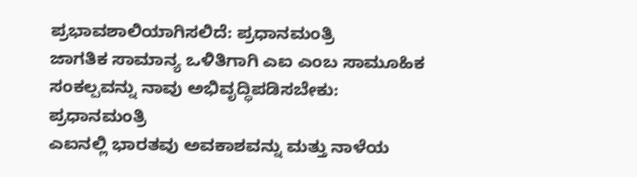ಪ್ರಭಾವಶಾಲಿಯಾಗಿಸಲಿದೆ: ಪ್ರಧಾನಮಂತ್ರಿ
ಜಾಗತಿಕ ಸಾಮಾನ್ಯ ಒಳಿತಿಗಾಗಿ ಎಐ ಎಂಬ ಸಾಮೂಹಿಕ ಸಂಕಲ್ಪವನ್ನು ನಾವು ಅಭಿವೃದ್ಧಿಪಡಿಸಬೇಕು: ಪ್ರಧಾನಮಂತ್ರಿ
ಎಐನಲ್ಲಿ ಭಾರತವು ಅವಕಾಶವನ್ನು ಮತ್ತು ನಾಳೆಯ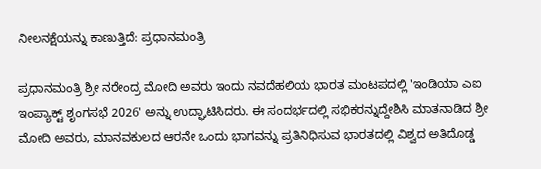ನೀಲನಕ್ಷೆಯನ್ನು ಕಾಣುತ್ತಿದೆ: ಪ್ರಧಾನಮಂತ್ರಿ

ಪ್ರಧಾನಮಂತ್ರಿ ಶ್ರೀ ನರೇಂದ್ರ ಮೋದಿ ಅವರು ಇಂದು ನವದೆಹಲಿಯ ಭಾರತ ಮಂಟಪದಲ್ಲಿ 'ಇಂಡಿಯಾ ಎಐ ಇಂಪ್ಯಾಕ್ಟ್ ಶೃಂಗಸಭೆ 2026' ಅನ್ನು ಉದ್ಘಾಟಿಸಿದರು. ಈ ಸಂದರ್ಭದಲ್ಲಿ ಸಭಿಕರನ್ನುದ್ದೇಶಿಸಿ ಮಾತನಾಡಿದ ಶ್ರೀ ಮೋದಿ ಅವರು, ಮಾನವಕುಲದ ಆರನೇ ಒಂದು ಭಾಗವನ್ನು ಪ್ರತಿನಿಧಿಸುವ ಭಾರತದಲ್ಲಿ ವಿಶ್ವದ ಅತಿದೊಡ್ಡ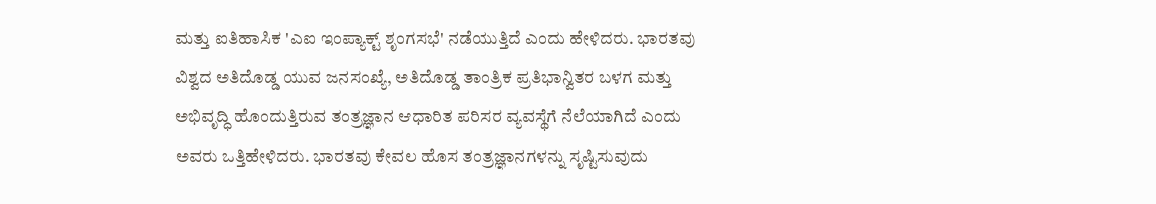ಮತ್ತು ಐತಿಹಾಸಿಕ 'ಎಐ ಇಂಪ್ಯಾಕ್ಟ್ ಶೃಂಗಸಭೆ' ನಡೆಯುತ್ತಿದೆ ಎಂದು ಹೇಳಿದರು. ಭಾರತವು ವಿಶ್ವದ ಅತಿದೊಡ್ಡ ಯುವ ಜನಸಂಖ್ಯೆ, ಅತಿದೊಡ್ಡ ತಾಂತ್ರಿಕ ಪ್ರತಿಭಾನ್ವಿತರ ಬಳಗ ಮತ್ತು ಅಭಿವೃದ್ಧಿ ಹೊಂದುತ್ತಿರುವ ತಂತ್ರಜ್ಞಾನ ಆಧಾರಿತ ಪರಿಸರ ವ್ಯವಸ್ಥೆಗೆ ನೆಲೆಯಾಗಿದೆ ಎಂದು ಅವರು ಒತ್ತಿಹೇಳಿದರು. ಭಾರತವು ಕೇವಲ ಹೊಸ ತಂತ್ರಜ್ಞಾನಗಳನ್ನು ಸೃಷ್ಟಿಸುವುದು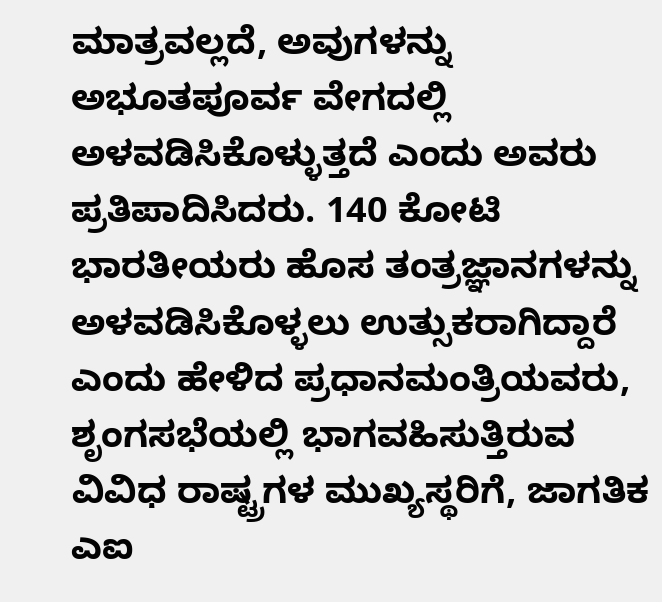ಮಾತ್ರವಲ್ಲದೆ, ಅವುಗಳನ್ನು ಅಭೂತಪೂರ್ವ ವೇಗದಲ್ಲಿ ಅಳವಡಿಸಿಕೊಳ್ಳುತ್ತದೆ ಎಂದು ಅವರು ಪ್ರತಿಪಾದಿಸಿದರು. 140 ಕೋಟಿ ಭಾರತೀಯರು ಹೊಸ ತಂತ್ರಜ್ಞಾನಗಳನ್ನು ಅಳವಡಿಸಿಕೊಳ್ಳಲು ಉತ್ಸುಕರಾಗಿದ್ದಾರೆ ಎಂದು ಹೇಳಿದ ಪ್ರಧಾನಮಂತ್ರಿಯವರು, ಶೃಂಗಸಭೆಯಲ್ಲಿ ಭಾಗವಹಿಸುತ್ತಿರುವ ವಿವಿಧ ರಾಷ್ಟ್ರಗಳ ಮುಖ್ಯಸ್ಥರಿಗೆ, ಜಾಗತಿಕ ಎಐ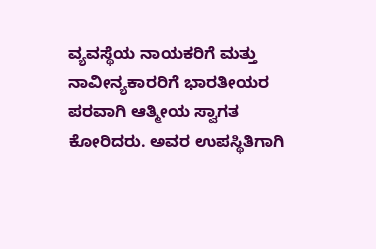ವ್ಯವಸ್ಥೆಯ ನಾಯಕರಿಗೆ ಮತ್ತು ನಾವೀನ್ಯಕಾರರಿಗೆ ಭಾರತೀಯರ ಪರವಾಗಿ ಆತ್ಮೀಯ ಸ್ವಾಗತ ಕೋರಿದರು. ಅವರ ಉಪಸ್ಥಿತಿಗಾಗಿ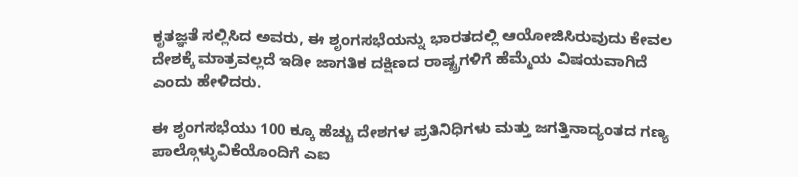ಕೃತಜ್ಞತೆ ಸಲ್ಲಿಸಿದ ಅವರು, ಈ ಶೃಂಗಸಭೆಯನ್ನು ಭಾರತದಲ್ಲಿ ಆಯೋಜಿಸಿರುವುದು ಕೇವಲ ದೇಶಕ್ಕೆ ಮಾತ್ರವಲ್ಲದೆ ಇಡೀ ಜಾಗತಿಕ ದಕ್ಷಿಣದ ರಾಷ್ಟ್ರಗಳಿಗೆ ಹೆಮ್ಮೆಯ ವಿಷಯವಾಗಿದೆ ಎಂದು ಹೇಳಿದರು.

ಈ ಶೃಂಗಸಭೆಯು 100 ಕ್ಕೂ ಹೆಚ್ಚು ದೇಶಗಳ ಪ್ರತಿನಿಧಿಗಳು ಮತ್ತು ಜಗತ್ತಿನಾದ್ಯಂತದ ಗಣ್ಯ ಪಾಲ್ಗೊಳ್ಳುವಿಕೆಯೊಂದಿಗೆ ಎಐ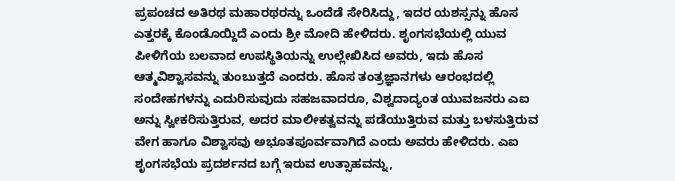ಪ್ರಪಂಚದ ಅತಿರಥ ಮಹಾರಥರನ್ನು ಒಂದೆಡೆ ಸೇರಿಸಿದ್ದು, ಇದರ ಯಶಸ್ಸನ್ನು ಹೊಸ ಎತ್ತರಕ್ಕೆ ಕೊಂಡೊಯ್ದಿದೆ ಎಂದು ಶ್ರೀ ಮೋದಿ ಹೇಳಿದರು. ಶೃಂಗಸಭೆಯಲ್ಲಿ ಯುವ ಪೀಳಿಗೆಯ ಬಲವಾದ ಉಪಸ್ಥಿತಿಯನ್ನು ಉಲ್ಲೇಖಿಸಿದ ಅವರು, ಇದು ಹೊಸ ಆತ್ಮವಿಶ್ವಾಸವನ್ನು ತುಂಬುತ್ತದೆ ಎಂದರು. ಹೊಸ ತಂತ್ರಜ್ಞಾನಗಳು ಆರಂಭದಲ್ಲಿ ಸಂದೇಹಗಳನ್ನು ಎದುರಿಸುವುದು ಸಹಜವಾದರೂ, ವಿಶ್ವದಾದ್ಯಂತ ಯುವಜನರು ಎಐ ಅನ್ನು ಸ್ವೀಕರಿಸುತ್ತಿರುವ, ಅದರ ಮಾಲೀಕತ್ವವನ್ನು ಪಡೆಯುತ್ತಿರುವ ಮತ್ತು ಬಳಸುತ್ತಿರುವ ವೇಗ ಹಾಗೂ ವಿಶ್ವಾಸವು ಅಭೂತಪೂರ್ವವಾಗಿದೆ ಎಂದು ಅವರು ಹೇಳಿದರು. ಎಐ ಶೃಂಗಸಭೆಯ ಪ್ರದರ್ಶನದ ಬಗ್ಗೆ ಇರುವ ಉತ್ಸಾಹವನ್ನು,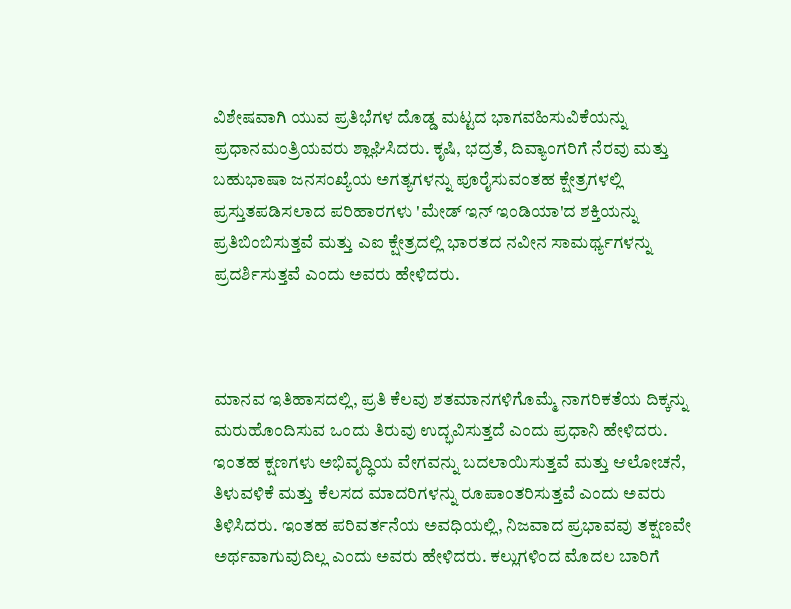ವಿಶೇಷವಾಗಿ ಯುವ ಪ್ರತಿಭೆಗಳ ದೊಡ್ಡ ಮಟ್ಟದ ಭಾಗವಹಿಸುವಿಕೆಯನ್ನು ಪ್ರಧಾನಮಂತ್ರಿಯವರು ಶ್ಲಾಘಿಸಿದರು. ಕೃಷಿ, ಭದ್ರತೆ, ದಿವ್ಯಾಂಗರಿಗೆ ನೆರವು ಮತ್ತು ಬಹುಭಾಷಾ ಜನಸಂಖ್ಯೆಯ ಅಗತ್ಯಗಳನ್ನು ಪೂರೈಸುವಂತಹ ಕ್ಷೇತ್ರಗಳಲ್ಲಿ ಪ್ರಸ್ತುತಪಡಿಸಲಾದ ಪರಿಹಾರಗಳು 'ಮೇಡ್ ಇನ್ ಇಂಡಿಯಾ'ದ ಶಕ್ತಿಯನ್ನು ಪ್ರತಿಬಿಂಬಿಸುತ್ತವೆ ಮತ್ತು ಎಐ ಕ್ಷೇತ್ರದಲ್ಲಿ ಭಾರತದ ನವೀನ ಸಾಮರ್ಥ್ಯಗಳನ್ನು ಪ್ರದರ್ಶಿಸುತ್ತವೆ ಎಂದು ಅವರು ಹೇಳಿದರು.



ಮಾನವ ಇತಿಹಾಸದಲ್ಲಿ, ಪ್ರತಿ ಕೆಲವು ಶತಮಾನಗಳಿಗೊಮ್ಮೆ ನಾಗರಿಕತೆಯ ದಿಕ್ಕನ್ನು ಮರುಹೊಂದಿಸುವ ಒಂದು ತಿರುವು ಉದ್ಭವಿಸುತ್ತದೆ ಎಂದು ಪ್ರಧಾನಿ ಹೇಳಿದರು. ಇಂತಹ ಕ್ಷಣಗಳು ಅಭಿವೃದ್ಧಿಯ ವೇಗವನ್ನು ಬದಲಾಯಿಸುತ್ತವೆ ಮತ್ತು ಆಲೋಚನೆ, ತಿಳುವಳಿಕೆ ಮತ್ತು ಕೆಲಸದ ಮಾದರಿಗಳನ್ನು ರೂಪಾಂತರಿಸುತ್ತವೆ ಎಂದು ಅವರು ತಿಳಿಸಿದರು. ಇಂತಹ ಪರಿವರ್ತನೆಯ ಅವಧಿಯಲ್ಲಿ, ನಿಜವಾದ ಪ್ರಭಾವವು ತಕ್ಷಣವೇ ಅರ್ಥವಾಗುವುದಿಲ್ಲ ಎಂದು ಅವರು ಹೇಳಿದರು. ಕಲ್ಲುಗಳಿಂದ ಮೊದಲ ಬಾರಿಗೆ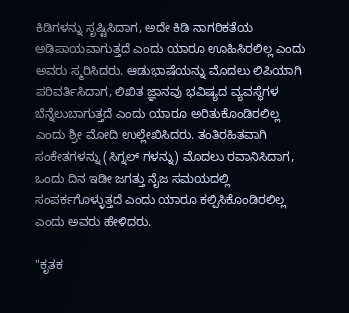ಕಿಡಿಗಳನ್ನು ಸೃಷ್ಟಿಸಿದಾಗ, ಅದೇ ಕಿಡಿ ನಾಗರಿಕತೆಯ ಅಡಿಪಾಯವಾಗುತ್ತದೆ ಎಂದು ಯಾರೂ ಊಹಿಸಿರಲಿಲ್ಲ ಎಂದು ಅವರು ಸ್ಮರಿಸಿದರು. ಆಡುಭಾಷೆಯನ್ನು ಮೊದಲು ಲಿಪಿಯಾಗಿ ಪರಿವರ್ತಿಸಿದಾಗ, ಲಿಖಿತ ಜ್ಞಾನವು ಭವಿಷ್ಯದ ವ್ಯವಸ್ಥೆಗಳ ಬೆನ್ನೆಲುಬಾಗುತ್ತದೆ ಎಂದು ಯಾರೂ ಅರಿತುಕೊಂಡಿರಲಿಲ್ಲ ಎಂದು ಶ್ರೀ ಮೋದಿ ಉಲ್ಲೇಖಿಸಿದರು. ತಂತಿರಹಿತವಾಗಿ ಸಂಕೇತಗಳನ್ನು (ಸಿಗ್ನಲ್‌ ಗಳನ್ನು) ಮೊದಲು ರವಾನಿಸಿದಾಗ, ಒಂದು ದಿನ ಇಡೀ ಜಗತ್ತು ನೈಜ ಸಮಯದಲ್ಲಿ ಸಂಪರ್ಕಗೊಳ್ಳುತ್ತದೆ ಎಂದು ಯಾರೂ ಕಲ್ಪಿಸಿಕೊಂಡಿರಲಿಲ್ಲ ಎಂದು ಅವರು ಹೇಳಿದರು.

"ಕೃತಕ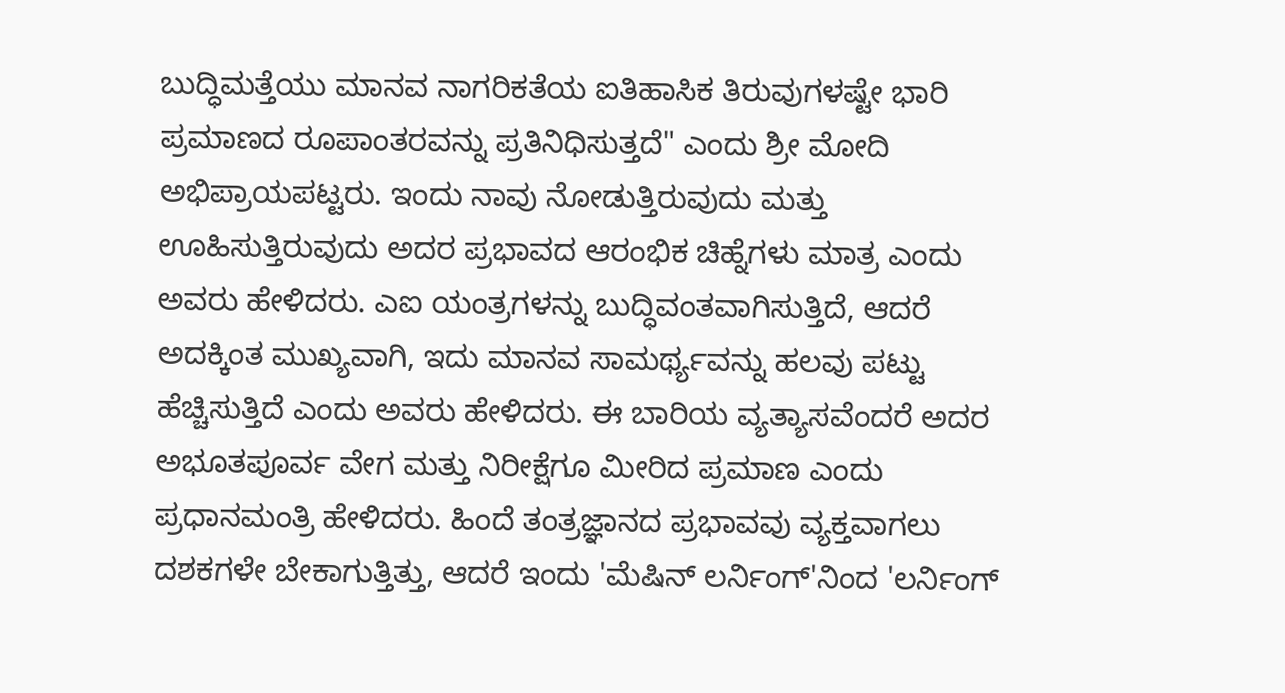ಬುದ್ಧಿಮತ್ತೆಯು ಮಾನವ ನಾಗರಿಕತೆಯ ಐತಿಹಾಸಿಕ ತಿರುವುಗಳಷ್ಟೇ ಭಾರಿ ಪ್ರಮಾಣದ ರೂಪಾಂತರವನ್ನು ಪ್ರತಿನಿಧಿಸುತ್ತದೆ" ಎಂದು ಶ್ರೀ ಮೋದಿ ಅಭಿಪ್ರಾಯಪಟ್ಟರು. ಇಂದು ನಾವು ನೋಡುತ್ತಿರುವುದು ಮತ್ತು ಊಹಿಸುತ್ತಿರುವುದು ಅದರ ಪ್ರಭಾವದ ಆರಂಭಿಕ ಚಿಹ್ನೆಗಳು ಮಾತ್ರ ಎಂದು ಅವರು ಹೇಳಿದರು. ಎಐ ಯಂತ್ರಗಳನ್ನು ಬುದ್ಧಿವಂತವಾಗಿಸುತ್ತಿದೆ, ಆದರೆ ಅದಕ್ಕಿಂತ ಮುಖ್ಯವಾಗಿ, ಇದು ಮಾನವ ಸಾಮರ್ಥ್ಯವನ್ನು ಹಲವು ಪಟ್ಟು ಹೆಚ್ಚಿಸುತ್ತಿದೆ ಎಂದು ಅವರು ಹೇಳಿದರು. ಈ ಬಾರಿಯ ವ್ಯತ್ಯಾಸವೆಂದರೆ ಅದರ ಅಭೂತಪೂರ್ವ ವೇಗ ಮತ್ತು ನಿರೀಕ್ಷೆಗೂ ಮೀರಿದ ಪ್ರಮಾಣ ಎಂದು ಪ್ರಧಾನಮಂತ್ರಿ ಹೇಳಿದರು. ಹಿಂದೆ ತಂತ್ರಜ್ಞಾನದ ಪ್ರಭಾವವು ವ್ಯಕ್ತವಾಗಲು ದಶಕಗಳೇ ಬೇಕಾಗುತ್ತಿತ್ತು, ಆದರೆ ಇಂದು 'ಮೆಷಿನ್ ಲರ್ನಿಂಗ್‌'ನಿಂದ 'ಲರ್ನಿಂಗ್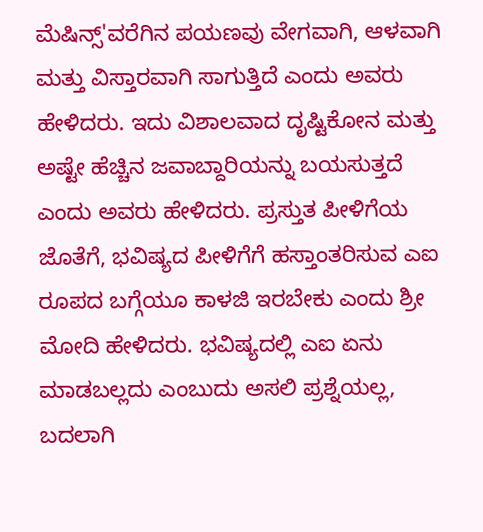ಮೆಷಿನ್ಸ್‌'ವರೆಗಿನ ಪಯಣವು ವೇಗವಾಗಿ, ಆಳವಾಗಿ ಮತ್ತು ವಿಸ್ತಾರವಾಗಿ ಸಾಗುತ್ತಿದೆ ಎಂದು ಅವರು ಹೇಳಿದರು. ಇದು ವಿಶಾಲವಾದ ದೃಷ್ಟಿಕೋನ ಮತ್ತು ಅಷ್ಟೇ ಹೆಚ್ಚಿನ ಜವಾಬ್ದಾರಿಯನ್ನು ಬಯಸುತ್ತದೆ ಎಂದು ಅವರು ಹೇಳಿದರು. ಪ್ರಸ್ತುತ ಪೀಳಿಗೆಯ ಜೊತೆಗೆ, ಭವಿಷ್ಯದ ಪೀಳಿಗೆಗೆ ಹಸ್ತಾಂತರಿಸುವ ಎಐ ರೂಪದ ಬಗ್ಗೆಯೂ ಕಾಳಜಿ ಇರಬೇಕು ಎಂದು ಶ್ರೀ ಮೋದಿ ಹೇಳಿದರು. ಭವಿಷ್ಯದಲ್ಲಿ ಎಐ ಏನು ಮಾಡಬಲ್ಲದು ಎಂಬುದು ಅಸಲಿ ಪ್ರಶ್ನೆಯಲ್ಲ, ಬದಲಾಗಿ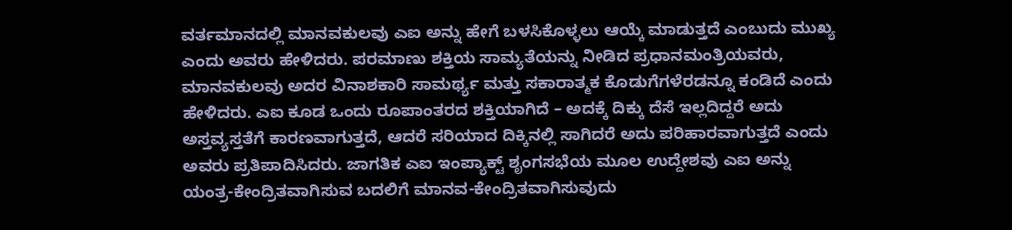ವರ್ತಮಾನದಲ್ಲಿ ಮಾನವಕುಲವು ಎಐ ಅನ್ನು ಹೇಗೆ ಬಳಸಿಕೊಳ್ಳಲು ಆಯ್ಕೆ ಮಾಡುತ್ತದೆ ಎಂಬುದು ಮುಖ್ಯ ಎಂದು ಅವರು ಹೇಳಿದರು. ಪರಮಾಣು ಶಕ್ತಿಯ ಸಾಮ್ಯತೆಯನ್ನು ನೀಡಿದ ಪ್ರಧಾನಮಂತ್ರಿಯವರು, ಮಾನವಕುಲವು ಅದರ ವಿನಾಶಕಾರಿ ಸಾಮರ್ಥ್ಯ ಮತ್ತು ಸಕಾರಾತ್ಮಕ ಕೊಡುಗೆಗಳೆರಡನ್ನೂ ಕಂಡಿದೆ ಎಂದು ಹೇಳಿದರು. ಎಐ ಕೂಡ ಒಂದು ರೂಪಾಂತರದ ಶಕ್ತಿಯಾಗಿದೆ – ಅದಕ್ಕೆ ದಿಕ್ಕು ದೆಸೆ ಇಲ್ಲದಿದ್ದರೆ ಅದು ಅಸ್ತವ್ಯಸ್ತತೆಗೆ ಕಾರಣವಾಗುತ್ತದೆ, ಆದರೆ ಸರಿಯಾದ ದಿಕ್ಕಿನಲ್ಲಿ ಸಾಗಿದರೆ ಅದು ಪರಿಹಾರವಾಗುತ್ತದೆ ಎಂದು ಅವರು ಪ್ರತಿಪಾದಿಸಿದರು. ಜಾಗತಿಕ ಎಐ ಇಂಪ್ಯಾಕ್ಟ್ ಶೃಂಗಸಭೆಯ ಮೂಲ ಉದ್ದೇಶವು ಎಐ ಅನ್ನು ಯಂತ್ರ-ಕೇಂದ್ರಿತವಾಗಿಸುವ ಬದಲಿಗೆ ಮಾನವ-ಕೇಂದ್ರಿತವಾಗಿಸುವುದು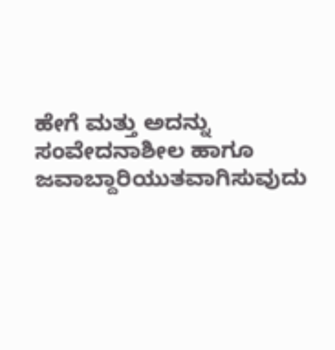ಹೇಗೆ ಮತ್ತು ಅದನ್ನು ಸಂವೇದನಾಶೀಲ ಹಾಗೂ ಜವಾಬ್ದಾರಿಯುತವಾಗಿಸುವುದು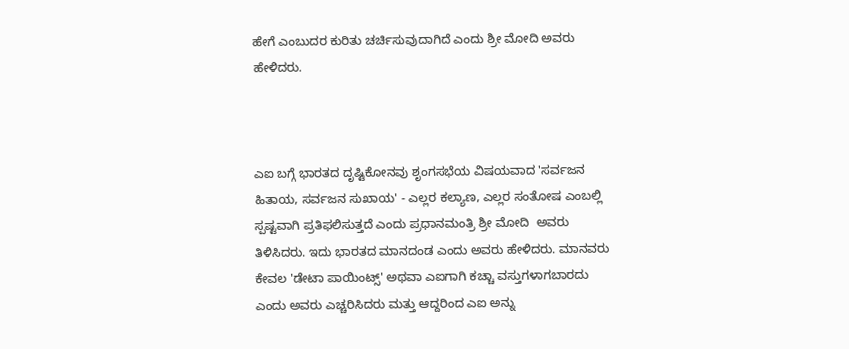ಹೇಗೆ ಎಂಬುದರ ಕುರಿತು ಚರ್ಚಿಸುವುದಾಗಿದೆ ಎಂದು ಶ್ರೀ ಮೋದಿ ಅವರು ಹೇಳಿದರು.



ಎಐ ಬಗ್ಗೆ ಭಾರತದ ದೃಷ್ಟಿಕೋನವು ಶೃಂಗಸಭೆಯ ವಿಷಯವಾದ 'ಸರ್ವಜನ ಹಿತಾಯ, ಸರ್ವಜನ ಸುಖಾಯ' - ಎಲ್ಲರ ಕಲ್ಯಾಣ, ಎಲ್ಲರ ಸಂತೋಷ ಎಂಬಲ್ಲಿ ಸ್ಪಷ್ಟವಾಗಿ ಪ್ರತಿಫಲಿಸುತ್ತದೆ ಎಂದು ಪ್ರಧಾನಮಂತ್ರಿ ಶ್ರೀ ಮೋದಿ  ಅವರು ತಿಳಿಸಿದರು. ಇದು ಭಾರತದ ಮಾನದಂಡ ಎಂದು ಅವರು ಹೇಳಿದರು. ಮಾನವರು ಕೇವಲ 'ಡೇಟಾ ಪಾಯಿಂಟ್ಸ್' ಅಥವಾ ಎಐಗಾಗಿ ಕಚ್ಚಾ ವಸ್ತುಗಳಾಗಬಾರದು ಎಂದು ಅವರು ಎಚ್ಚರಿಸಿದರು ಮತ್ತು ಆದ್ದರಿಂದ ಎಐ ಅನ್ನು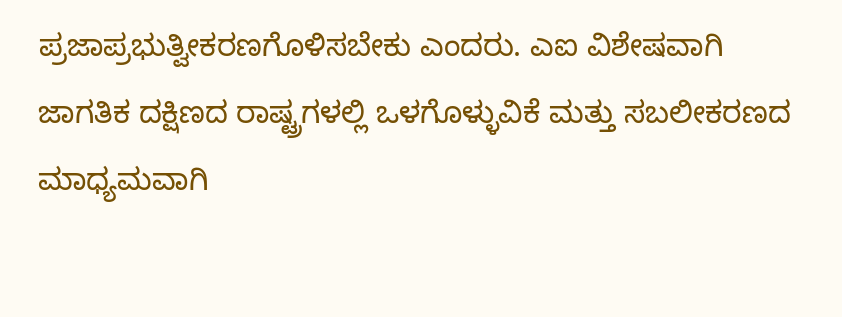ಪ್ರಜಾಪ್ರಭುತ್ವೀಕರಣಗೊಳಿಸಬೇಕು ಎಂದರು. ಎಐ ವಿಶೇಷವಾಗಿ ಜಾಗತಿಕ ದಕ್ಷಿಣದ ರಾಷ್ಟ್ರಗಳಲ್ಲಿ ಒಳಗೊಳ್ಳುವಿಕೆ ಮತ್ತು ಸಬಲೀಕರಣದ ಮಾಧ್ಯಮವಾಗಿ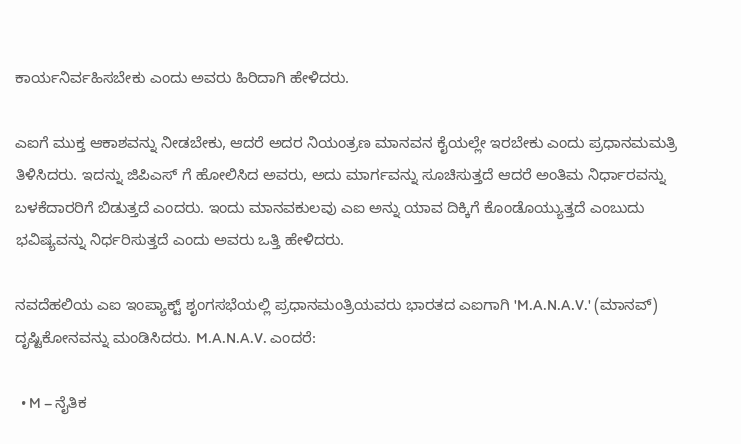ಕಾರ್ಯನಿರ್ವಹಿಸಬೇಕು ಎಂದು ಅವರು ಹಿರಿದಾಗಿ ಹೇಳಿದರು.

ಎಐಗೆ ಮುಕ್ತ ಆಕಾಶವನ್ನು ನೀಡಬೇಕು, ಆದರೆ ಅದರ ನಿಯಂತ್ರಣ ಮಾನವನ ಕೈಯಲ್ಲೇ ಇರಬೇಕು ಎಂದು ಪ್ರಧಾನಮಮತ್ರಿ ತಿಳಿಸಿದರು. ಇದನ್ನು ಜಿಪಿಎಸ್ ಗೆ ಹೋಲಿಸಿದ ಅವರು, ಅದು ಮಾರ್ಗವನ್ನು ಸೂಚಿಸುತ್ತದೆ ಆದರೆ ಅಂತಿಮ ನಿರ್ಧಾರವನ್ನು ಬಳಕೆದಾರರಿಗೆ ಬಿಡುತ್ತದೆ ಎಂದರು. ಇಂದು ಮಾನವಕುಲವು ಎಐ ಅನ್ನು ಯಾವ ದಿಕ್ಕಿಗೆ ಕೊಂಡೊಯ್ಯುತ್ತದೆ ಎಂಬುದು ಭವಿಷ್ಯವನ್ನು ನಿರ್ಧರಿಸುತ್ತದೆ ಎಂದು ಅವರು ಒತ್ತಿ ಹೇಳಿದರು.

ನವದೆಹಲಿಯ ಎಐ ಇಂಪ್ಯಾಕ್ಟ್ ಶೃಂಗಸಭೆಯಲ್ಲಿ ಪ್ರಧಾನಮಂತ್ರಿಯವರು ಭಾರತದ ಎಐಗಾಗಿ 'M.A.N.A.V.' (ಮಾನವ್) ದೃಷ್ಟಿಕೋನವನ್ನು ಮಂಡಿಸಿದರು. M.A.N.A.V. ಎಂದರೆ:

  • M – ನೈತಿಕ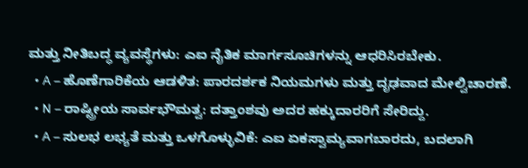ಮತ್ತು ನೀತಿಬದ್ಧ ವ್ಯವಸ್ಥೆಗಳು: ಎಐ ನೈತಿಕ ಮಾರ್ಗಸೂಚಿಗಳನ್ನು ಆಧರಿಸಿರಬೇಕು.
  • A – ಹೊಣೆಗಾರಿಕೆಯ ಆಡಳಿತ: ಪಾರದರ್ಶಕ ನಿಯಮಗಳು ಮತ್ತು ದೃಢವಾದ ಮೇಲ್ವಿಚಾರಣೆ.
  • N – ರಾಷ್ಟ್ರೀಯ ಸಾರ್ವಭೌಮತ್ವ: ದತ್ತಾಂಶವು ಅದರ ಹಕ್ಕುದಾರರಿಗೆ ಸೇರಿದ್ದು.
  • A – ಸುಲಭ ಲಭ್ಯತೆ ಮತ್ತು ಒಳಗೊಳ್ಳುವಿಕೆ: ಎಐ ಏಕಸ್ವಾಮ್ಯವಾಗಬಾರದು, ಬದಲಾಗಿ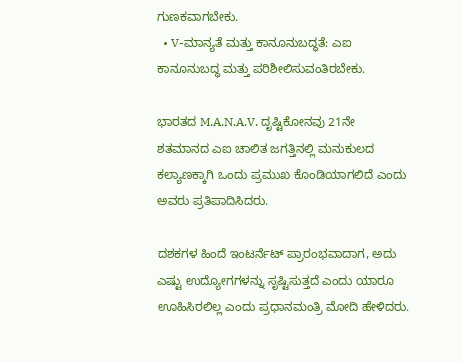ಗುಣಕವಾಗಬೇಕು.
  • V-ಮಾನ್ಯತೆ ಮತ್ತು ಕಾನೂನುಬದ್ಧತೆ: ಎಐ ಕಾನೂನುಬದ್ಧ ಮತ್ತು ಪರಿಶೀಲಿಸುವಂತಿರಬೇಕು.

ಭಾರತದ M.A.N.A.V. ದೃಷ್ಟಿಕೋನವು 21ನೇ ಶತಮಾನದ ಎಐ ಚಾಲಿತ ಜಗತ್ತಿನಲ್ಲಿ ಮನುಕುಲದ ಕಲ್ಯಾಣಕ್ಕಾಗಿ ಒಂದು ಪ್ರಮುಖ ಕೊಂಡಿಯಾಗಲಿದೆ ಎಂದು ಅವರು ಪ್ರತಿಪಾದಿಸಿದರು.

ದಶಕಗಳ ಹಿಂದೆ ಇಂಟರ್ನೆಟ್ ಪ್ರಾರಂಭವಾದಾಗ, ಅದು ಎಷ್ಟು ಉದ್ಯೋಗಗಳನ್ನು ಸೃಷ್ಟಿಸುತ್ತದೆ ಎಂದು ಯಾರೂ ಊಹಿಸಿರಲಿಲ್ಲ ಎಂದು ಪ್ರಧಾನಮಂತ್ರಿ ಮೋದಿ ಹೇಳಿದರು.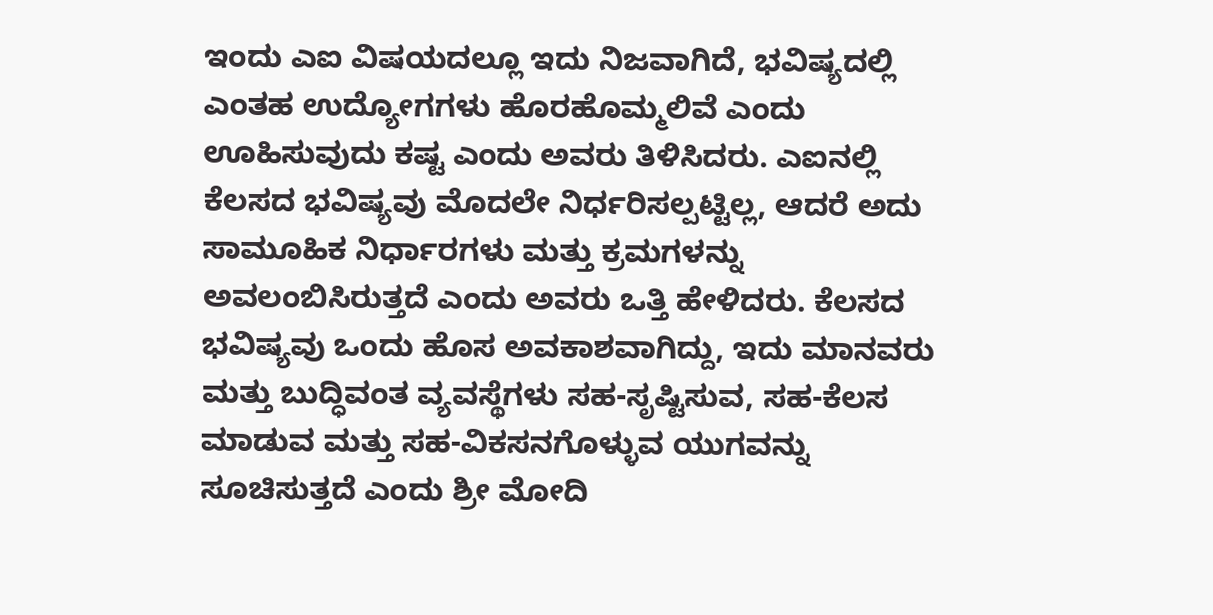ಇಂದು ಎಐ ವಿಷಯದಲ್ಲೂ ಇದು ನಿಜವಾಗಿದೆ, ಭವಿಷ್ಯದಲ್ಲಿ ಎಂತಹ ಉದ್ಯೋಗಗಳು ಹೊರಹೊಮ್ಮಲಿವೆ ಎಂದು ಊಹಿಸುವುದು ಕಷ್ಟ ಎಂದು ಅವರು ತಿಳಿಸಿದರು. ಎಐನಲ್ಲಿ ಕೆಲಸದ ಭವಿಷ್ಯವು ಮೊದಲೇ ನಿರ್ಧರಿಸಲ್ಪಟ್ಟಿಲ್ಲ, ಆದರೆ ಅದು ಸಾಮೂಹಿಕ ನಿರ್ಧಾರಗಳು ಮತ್ತು ಕ್ರಮಗಳನ್ನು ಅವಲಂಬಿಸಿರುತ್ತದೆ ಎಂದು ಅವರು ಒತ್ತಿ ಹೇಳಿದರು. ಕೆಲಸದ ಭವಿಷ್ಯವು ಒಂದು ಹೊಸ ಅವಕಾಶವಾಗಿದ್ದು, ಇದು ಮಾನವರು ಮತ್ತು ಬುದ್ಧಿವಂತ ವ್ಯವಸ್ಥೆಗಳು ಸಹ-ಸೃಷ್ಟಿಸುವ, ಸಹ-ಕೆಲಸ ಮಾಡುವ ಮತ್ತು ಸಹ-ವಿಕಸನಗೊಳ್ಳುವ ಯುಗವನ್ನು ಸೂಚಿಸುತ್ತದೆ ಎಂದು ಶ್ರೀ ಮೋದಿ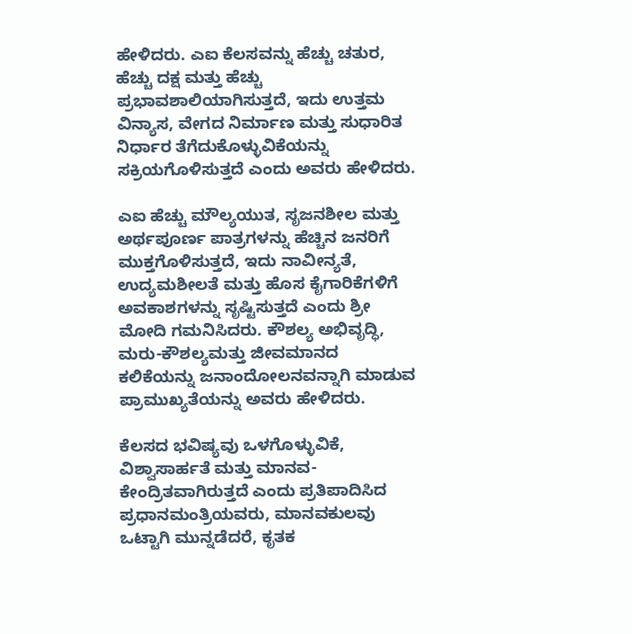ಹೇಳಿದರು. ಎಐ ಕೆಲಸವನ್ನು ಹೆಚ್ಚು ಚತುರ, ಹೆಚ್ಚು ದಕ್ಷ ಮತ್ತು ಹೆಚ್ಚು ಪ್ರಭಾವಶಾಲಿಯಾಗಿಸುತ್ತದೆ, ಇದು ಉತ್ತಮ ವಿನ್ಯಾಸ, ವೇಗದ ನಿರ್ಮಾಣ ಮತ್ತು ಸುಧಾರಿತ ನಿರ್ಧಾರ ತೆಗೆದುಕೊಳ್ಳುವಿಕೆಯನ್ನು ಸಕ್ರಿಯಗೊಳಿಸುತ್ತದೆ ಎಂದು ಅವರು ಹೇಳಿದರು.

ಎಐ ಹೆಚ್ಚು ಮೌಲ್ಯಯುತ, ಸೃಜನಶೀಲ ಮತ್ತು ಅರ್ಥಪೂರ್ಣ ಪಾತ್ರಗಳನ್ನು ಹೆಚ್ಚಿನ ಜನರಿಗೆ ಮುಕ್ತಗೊಳಿಸುತ್ತದೆ, ಇದು ನಾವೀನ್ಯತೆ, ಉದ್ಯಮಶೀಲತೆ ಮತ್ತು ಹೊಸ ಕೈಗಾರಿಕೆಗಳಿಗೆ ಅವಕಾಶಗಳನ್ನು ಸೃಷ್ಟಿಸುತ್ತದೆ ಎಂದು ಶ್ರೀ ಮೋದಿ ಗಮನಿಸಿದರು. ಕೌಶಲ್ಯ ಅಭಿವೃದ್ಧಿ, ಮರು-ಕೌಶಲ್ಯಮತ್ತು ಜೀವಮಾನದ ಕಲಿಕೆಯನ್ನು ಜನಾಂದೋಲನವನ್ನಾಗಿ ಮಾಡುವ ಪ್ರಾಮುಖ್ಯತೆಯನ್ನು ಅವರು ಹೇಳಿದರು.

ಕೆಲಸದ ಭವಿಷ್ಯವು ಒಳಗೊಳ್ಳುವಿಕೆ, ವಿಶ್ವಾಸಾರ್ಹತೆ ಮತ್ತು ಮಾನವ-ಕೇಂದ್ರಿತವಾಗಿರುತ್ತದೆ ಎಂದು ಪ್ರತಿಪಾದಿಸಿದ ಪ್ರಧಾನಮಂತ್ರಿಯವರು, ಮಾನವಕುಲವು ಒಟ್ಟಾಗಿ ಮುನ್ನಡೆದರೆ, ಕೃತಕ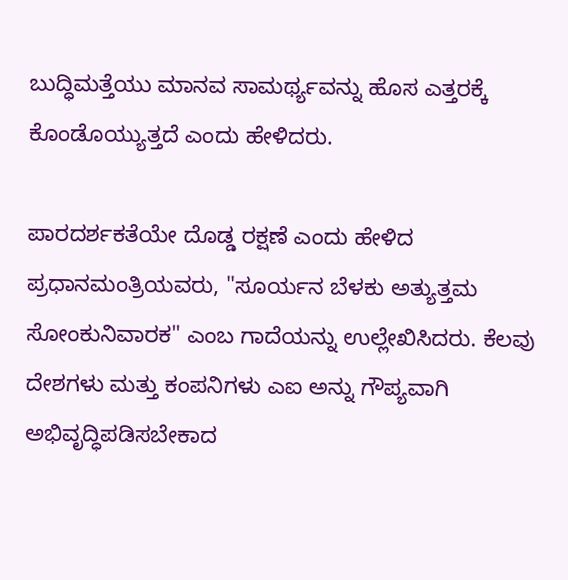ಬುದ್ಧಿಮತ್ತೆಯು ಮಾನವ ಸಾಮರ್ಥ್ಯವನ್ನು ಹೊಸ ಎತ್ತರಕ್ಕೆ ಕೊಂಡೊಯ್ಯುತ್ತದೆ ಎಂದು ಹೇಳಿದರು.

ಪಾರದರ್ಶಕತೆಯೇ ದೊಡ್ಡ ರಕ್ಷಣೆ ಎಂದು ಹೇಳಿದ ಪ್ರಧಾನಮಂತ್ರಿಯವರು, "ಸೂರ್ಯನ ಬೆಳಕು ಅತ್ಯುತ್ತಮ ಸೋಂಕುನಿವಾರಕ" ಎಂಬ ಗಾದೆಯನ್ನು ಉಲ್ಲೇಖಿಸಿದರು. ಕೆಲವು ದೇಶಗಳು ಮತ್ತು ಕಂಪನಿಗಳು ಎಐ ಅನ್ನು ಗೌಪ್ಯವಾಗಿ ಅಭಿವೃದ್ಧಿಪಡಿಸಬೇಕಾದ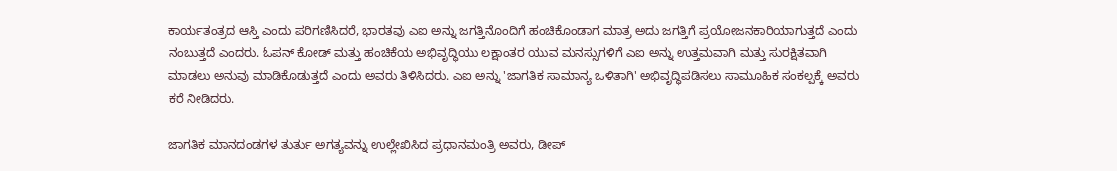ಕಾರ್ಯತಂತ್ರದ ಆಸ್ತಿ ಎಂದು ಪರಿಗಣಿಸಿದರೆ, ಭಾರತವು ಎಐ ಅನ್ನು ಜಗತ್ತಿನೊಂದಿಗೆ ಹಂಚಿಕೊಂಡಾಗ ಮಾತ್ರ ಅದು ಜಗತ್ತಿಗೆ ಪ್ರಯೋಜನಕಾರಿಯಾಗುತ್ತದೆ ಎಂದು ನಂಬುತ್ತದೆ ಎಂದರು. ಓಪನ್ ಕೋಡ್ ಮತ್ತು ಹಂಚಿಕೆಯ ಅಭಿವೃದ್ಧಿಯು ಲಕ್ಷಾಂತರ ಯುವ ಮನಸ್ಸುಗಳಿಗೆ ಎಐ ಅನ್ನು ಉತ್ತಮವಾಗಿ ಮತ್ತು ಸುರಕ್ಷಿತವಾಗಿ ಮಾಡಲು ಅನುವು ಮಾಡಿಕೊಡುತ್ತದೆ ಎಂದು ಅವರು ತಿಳಿಸಿದರು. ಎಐ ಅನ್ನು 'ಜಾಗತಿಕ ಸಾಮಾನ್ಯ ಒಳಿತಾಗಿ' ಅಭಿವೃದ್ಧಿಪಡಿಸಲು ಸಾಮೂಹಿಕ ಸಂಕಲ್ಪಕ್ಕೆ ಅವರು ಕರೆ ನೀಡಿದರು.

ಜಾಗತಿಕ ಮಾನದಂಡಗಳ ತುರ್ತು ಅಗತ್ಯವನ್ನು ಉಲ್ಲೇಖಿಸಿದ ಪ್ರಧಾನಮಂತ್ರಿ ಅವರು, ಡೀಪ್‌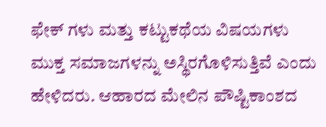ಫೇಕ್‌ ಗಳು ಮತ್ತು ಕಟ್ಟುಕಥೆಯ ವಿಷಯಗಳು ಮುಕ್ತ ಸಮಾಜಗಳನ್ನು ಅಸ್ಥಿರಗೊಳಿಸುತ್ತಿವೆ ಎಂದು ಹೇಳಿದರು. ಆಹಾರದ ಮೇಲಿನ ಪೌಷ್ಟಿಕಾಂಶದ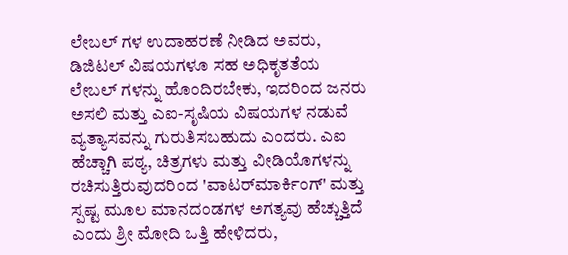ಲೇಬಲ್‌ ಗಳ ಉದಾಹರಣೆ ನೀಡಿದ ಅವರು, ಡಿಜಿಟಲ್ ವಿಷಯಗಳೂ ಸಹ ಅಧಿಕೃತತೆಯ ಲೇಬಲ್‌ ಗಳನ್ನು ಹೊಂದಿರಬೇಕು, ಇದರಿಂದ ಜನರು ಅಸಲಿ ಮತ್ತು ಎಐ-ಸೃಷಿಯ ವಿಷಯಗಳ ನಡುವೆ ವ್ಯತ್ಯಾಸವನ್ನು ಗುರುತಿಸಬಹುದು ಎಂದರು. ಎಐ ಹೆಚ್ಚಾಗಿ ಪಠ್ಯ, ಚಿತ್ರಗಳು ಮತ್ತು ವೀಡಿಯೊಗಳನ್ನು ರಚಿಸುತ್ತಿರುವುದರಿಂದ 'ವಾಟರ್‌ಮಾರ್ಕಿಂಗ್' ಮತ್ತು ಸ್ಪಷ್ಟ ಮೂಲ ಮಾನದಂಡಗಳ ಅಗತ್ಯವು ಹೆಚ್ಚುತ್ತಿದೆ ಎಂದು ಶ್ರೀ ಮೋದಿ ಒತ್ತಿ ಹೇಳಿದರು,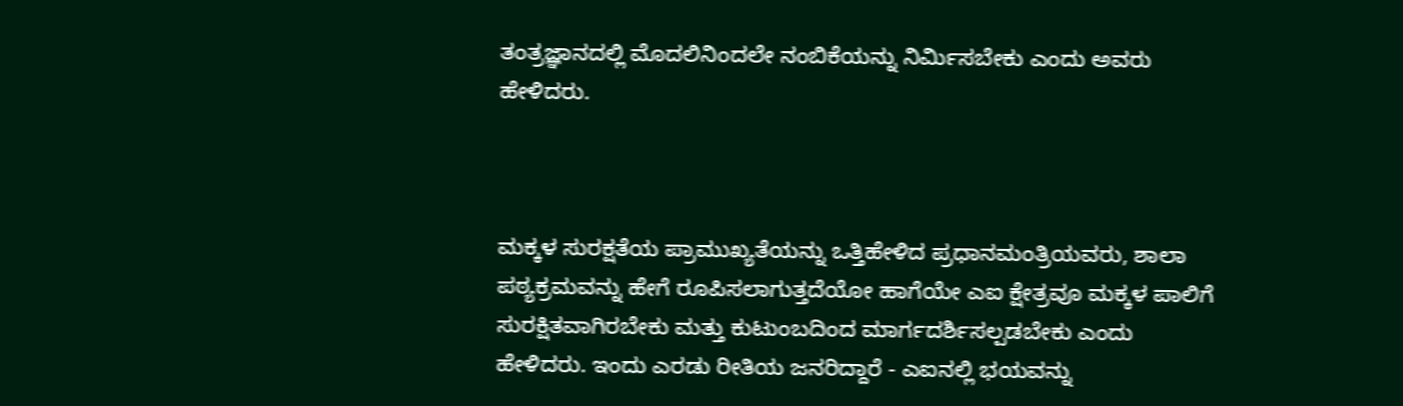ತಂತ್ರಜ್ಞಾನದಲ್ಲಿ ಮೊದಲಿನಿಂದಲೇ ನಂಬಿಕೆಯನ್ನು ನಿರ್ಮಿಸಬೇಕು ಎಂದು ಅವರು ಹೇಳಿದರು.



ಮಕ್ಕಳ ಸುರಕ್ಷತೆಯ ಪ್ರಾಮುಖ್ಯತೆಯನ್ನು ಒತ್ತಿಹೇಳಿದ ಪ್ರಧಾನಮಂತ್ರಿಯವರು, ಶಾಲಾ ಪಠ್ಯಕ್ರಮವನ್ನು ಹೇಗೆ ರೂಪಿಸಲಾಗುತ್ತದೆಯೋ ಹಾಗೆಯೇ ಎಐ ಕ್ಷೇತ್ರವೂ ಮಕ್ಕಳ ಪಾಲಿಗೆ ಸುರಕ್ಷಿತವಾಗಿರಬೇಕು ಮತ್ತು ಕುಟುಂಬದಿಂದ ಮಾರ್ಗದರ್ಶಿಸಲ್ಪಡಬೇಕು ಎಂದು ಹೇಳಿದರು. ಇಂದು ಎರಡು ರೀತಿಯ ಜನರಿದ್ದಾರೆ - ಎಐನಲ್ಲಿ ಭಯವನ್ನು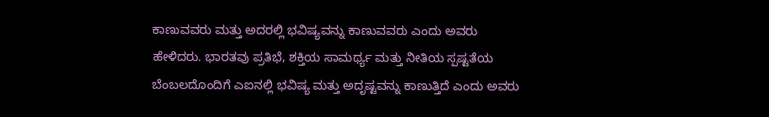ಕಾಣುವವರು ಮತ್ತು ಅದರಲ್ಲಿ ಭವಿಷ್ಯವನ್ನು ಕಾಣುವವರು ಎಂದು ಅವರು ಹೇಳಿದರು. ಭಾರತವು ಪ್ರತಿಭೆ, ಶಕ್ತಿಯ ಸಾಮರ್ಥ್ಯ ಮತ್ತು ನೀತಿಯ ಸ್ಪಷ್ಟತೆಯ ಬೆಂಬಲದೊಂದಿಗೆ ಎಐನಲ್ಲಿ ಭವಿಷ್ಯ ಮತ್ತು ಅದೃಷ್ಟವನ್ನು ಕಾಣುತ್ತಿದೆ ಎಂದು ಅವರು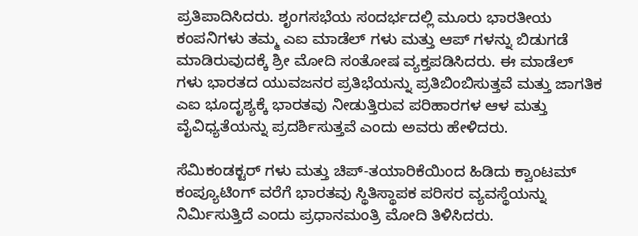ಪ್ರತಿಪಾದಿಸಿದರು. ಶೃಂಗಸಭೆಯ ಸಂದರ್ಭದಲ್ಲಿ ಮೂರು ಭಾರತೀಯ ಕಂಪನಿಗಳು ತಮ್ಮ ಎಐ ಮಾಡೆಲ್‌ ಗಳು ಮತ್ತು ಆಪ್‌ ಗಳನ್ನು ಬಿಡುಗಡೆ ಮಾಡಿರುವುದಕ್ಕೆ ಶ್ರೀ ಮೋದಿ ಸಂತೋಷ ವ್ಯಕ್ತಪಡಿಸಿದರು. ಈ ಮಾಡೆಲ್‌ ಗಳು ಭಾರತದ ಯುವಜನರ ಪ್ರತಿಭೆಯನ್ನು ಪ್ರತಿಬಿಂಬಿಸುತ್ತವೆ ಮತ್ತು ಜಾಗತಿಕ ಎಐ ಭೂದೃಶ್ಯಕ್ಕೆ ಭಾರತವು ನೀಡುತ್ತಿರುವ ಪರಿಹಾರಗಳ ಆಳ ಮತ್ತು ವೈವಿಧ್ಯತೆಯನ್ನು ಪ್ರದರ್ಶಿಸುತ್ತವೆ ಎಂದು ಅವರು ಹೇಳಿದರು.

ಸೆಮಿಕಂಡಕ್ಟರ್‌ ಗಳು ಮತ್ತು ಚಿಪ್-ತಯಾರಿಕೆಯಿಂದ ಹಿಡಿದು ಕ್ವಾಂಟಮ್ ಕಂಪ್ಯೂಟಿಂಗ್‌ ವರೆಗೆ ಭಾರತವು ಸ್ಥಿತಿಸ್ಥಾಪಕ ಪರಿಸರ ವ್ಯವಸ್ಥೆಯನ್ನು ನಿರ್ಮಿಸುತ್ತಿದೆ ಎಂದು ಪ್ರಧಾನಮಂತ್ರಿ ಮೋದಿ ತಿಳಿಸಿದರು.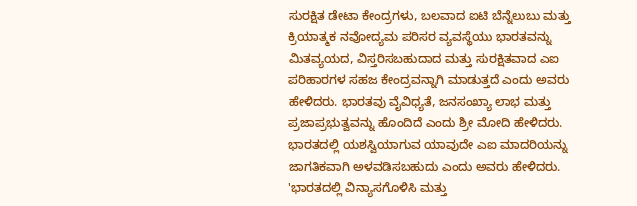ಸುರಕ್ಷಿತ ಡೇಟಾ ಕೇಂದ್ರಗಳು, ಬಲವಾದ ಐಟಿ ಬೆನ್ನೆಲುಬು ಮತ್ತು ಕ್ರಿಯಾತ್ಮಕ ನವೋದ್ಯಮ ಪರಿಸರ ವ್ಯವಸ್ಥೆಯು ಭಾರತವನ್ನು ಮಿತವ್ಯಯದ, ವಿಸ್ತರಿಸಬಹುದಾದ ಮತ್ತು ಸುರಕ್ಷಿತವಾದ ಎಐ ಪರಿಹಾರಗಳ ಸಹಜ ಕೇಂದ್ರವನ್ನಾಗಿ ಮಾಡುತ್ತದೆ ಎಂದು ಅವರು ಹೇಳಿದರು. ಭಾರತವು ವೈವಿಧ್ಯತೆ, ಜನಸಂಖ್ಯಾ ಲಾಭ ಮತ್ತು ಪ್ರಜಾಪ್ರಭುತ್ವವನ್ನು ಹೊಂದಿದೆ ಎಂದು ಶ್ರೀ ಮೋದಿ ಹೇಳಿದರು. ಭಾರತದಲ್ಲಿ ಯಶಸ್ವಿಯಾಗುವ ಯಾವುದೇ ಎಐ ಮಾದರಿಯನ್ನು ಜಾಗತಿಕವಾಗಿ ಅಳವಡಿಸಬಹುದು ಎಂದು ಅವರು ಹೇಳಿದರು. 'ಭಾರತದಲ್ಲಿ ವಿನ್ಯಾಸಗೊಳಿಸಿ ಮತ್ತು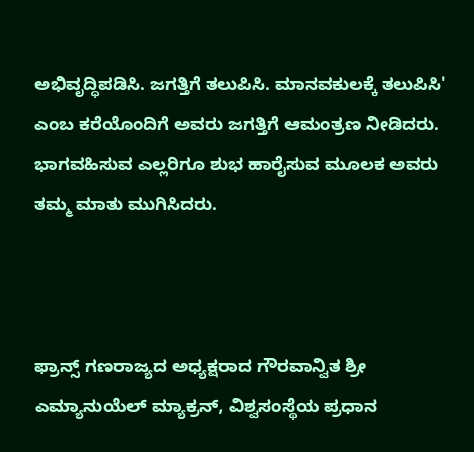ಅಭಿವೃದ್ಧಿಪಡಿಸಿ. ಜಗತ್ತಿಗೆ ತಲುಪಿಸಿ. ಮಾನವಕುಲಕ್ಕೆ ತಲುಪಿಸಿ' ಎಂಬ ಕರೆಯೊಂದಿಗೆ ಅವರು ಜಗತ್ತಿಗೆ ಆಮಂತ್ರಣ ನೀಡಿದರು. ಭಾಗವಹಿಸುವ ಎಲ್ಲರಿಗೂ ಶುಭ ಹಾರೈಸುವ ಮೂಲಕ ಅವರು ತಮ್ಮ ಮಾತು ಮುಗಿಸಿದರು.



ಫ್ರಾನ್ಸ್ ಗಣರಾಜ್ಯದ ಅಧ್ಯಕ್ಷರಾದ ಗೌರವಾನ್ವಿತ ಶ್ರೀ ಎಮ್ಯಾನುಯೆಲ್ ಮ್ಯಾಕ್ರನ್, ವಿಶ್ವಸಂಸ್ಥೆಯ ಪ್ರಧಾನ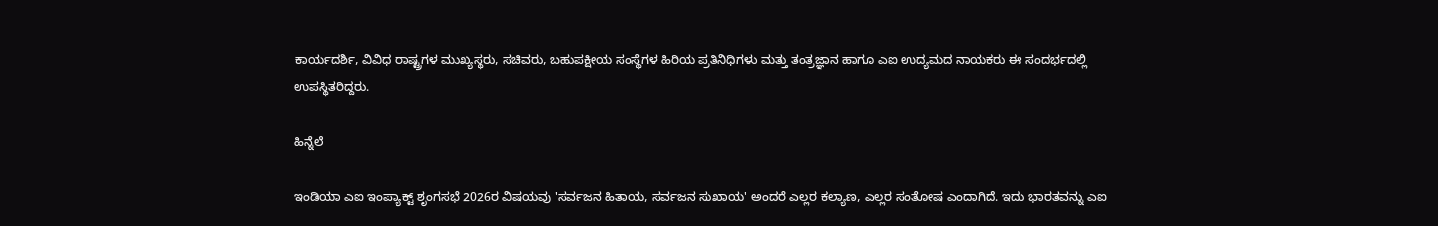ಕಾರ್ಯದರ್ಶಿ, ವಿವಿಧ ರಾಷ್ಟ್ರಗಳ ಮುಖ್ಯಸ್ಥರು, ಸಚಿವರು, ಬಹುಪಕ್ಷೀಯ ಸಂಸ್ಥೆಗಳ ಹಿರಿಯ ಪ್ರತಿನಿಧಿಗಳು ಮತ್ತು ತಂತ್ರಜ್ಞಾನ ಹಾಗೂ ಎಐ ಉದ್ಯಮದ ನಾಯಕರು ಈ ಸಂದರ್ಭದಲ್ಲಿ ಉಪಸ್ಥಿತರಿದ್ದರು.

ಹಿನ್ನೆಲೆ

ಇಂಡಿಯಾ ಎಐ ಇಂಪ್ಯಾಕ್ಟ್ ಶೃಂಗಸಭೆ 2026ರ ವಿಷಯವು 'ಸರ್ವಜನ ಹಿತಾಯ, ಸರ್ವಜನ ಸುಖಾಯ' ಅಂದರೆ ಎಲ್ಲರ ಕಲ್ಯಾಣ, ಎಲ್ಲರ ಸಂತೋಷ ಎಂದಾಗಿದೆ. ಇದು ಭಾರತವನ್ನು ಎಐ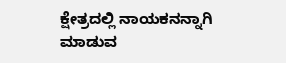ಕ್ಷೇತ್ರದಲ್ಲಿ ನಾಯಕನನ್ನಾಗಿ ಮಾಡುವ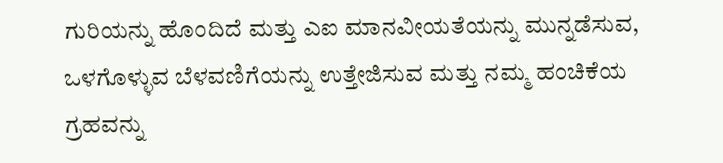ಗುರಿಯನ್ನು ಹೊಂದಿದೆ ಮತ್ತು ಎಐ ಮಾನವೀಯತೆಯನ್ನು ಮುನ್ನಡೆಸುವ, ಒಳಗೊಳ್ಳುವ ಬೆಳವಣಿಗೆಯನ್ನು ಉತ್ತೇಜಿಸುವ ಮತ್ತು ನಮ್ಮ ಹಂಚಿಕೆಯ ಗ್ರಹವನ್ನು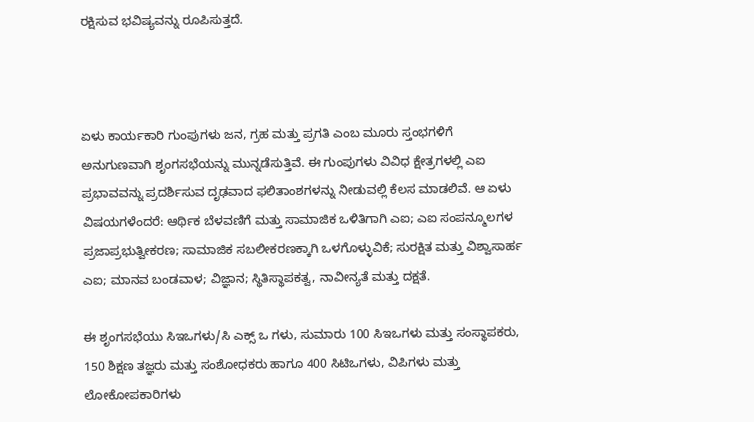ರಕ್ಷಿಸುವ ಭವಿಷ್ಯವನ್ನು ರೂಪಿಸುತ್ತದೆ.



ಏಳು ಕಾರ್ಯಕಾರಿ ಗುಂಪುಗಳು ಜನ, ಗ್ರಹ ಮತ್ತು ಪ್ರಗತಿ ಎಂಬ ಮೂರು ಸ್ತಂಭಗಳಿಗೆ ಅನುಗುಣವಾಗಿ ಶೃಂಗಸಭೆಯನ್ನು ಮುನ್ನಡೆಸುತ್ತಿವೆ. ಈ ಗುಂಪುಗಳು ವಿವಿಧ ಕ್ಷೇತ್ರಗಳಲ್ಲಿ ಎಐ ಪ್ರಭಾವವನ್ನು ಪ್ರದರ್ಶಿಸುವ ದೃಢವಾದ ಫಲಿತಾಂಶಗಳನ್ನು ನೀಡುವಲ್ಲಿ ಕೆಲಸ ಮಾಡಲಿವೆ. ಆ ಏಳು ವಿಷಯಗಳೆಂದರೆ: ಆರ್ಥಿಕ ಬೆಳವಣಿಗೆ ಮತ್ತು ಸಾಮಾಜಿಕ ಒಳಿತಿಗಾಗಿ ಎಐ; ಎಐ ಸಂಪನ್ಮೂಲಗಳ ಪ್ರಜಾಪ್ರಭುತ್ವೀಕರಣ; ಸಾಮಾಜಿಕ ಸಬಲೀಕರಣಕ್ಕಾಗಿ ಒಳಗೊಳ್ಳುವಿಕೆ; ಸುರಕ್ಷಿತ ಮತ್ತು ವಿಶ್ವಾಸಾರ್ಹ ಎಐ; ಮಾನವ ಬಂಡವಾಳ; ವಿಜ್ಞಾನ; ಸ್ಥಿತಿಸ್ಥಾಪಕತ್ವ, ನಾವೀನ್ಯತೆ ಮತ್ತು ದಕ್ಷತೆ.

ಈ ಶೃಂಗಸಭೆಯು ಸಿಇಒಗಳು/ಸಿ ಎಕ್ಸ್‌ ಒ ಗಳು, ಸುಮಾರು 100 ಸಿಇಒಗಳು ಮತ್ತು ಸಂಸ್ಥಾಪಕರು, 150 ಶಿಕ್ಷಣ ತಜ್ಞರು ಮತ್ತು ಸಂಶೋಧಕರು ಹಾಗೂ 400 ಸಿಟಿಒಗಳು, ವಿಪಿಗಳು ಮತ್ತು ಲೋಕೋಪಕಾರಿಗಳು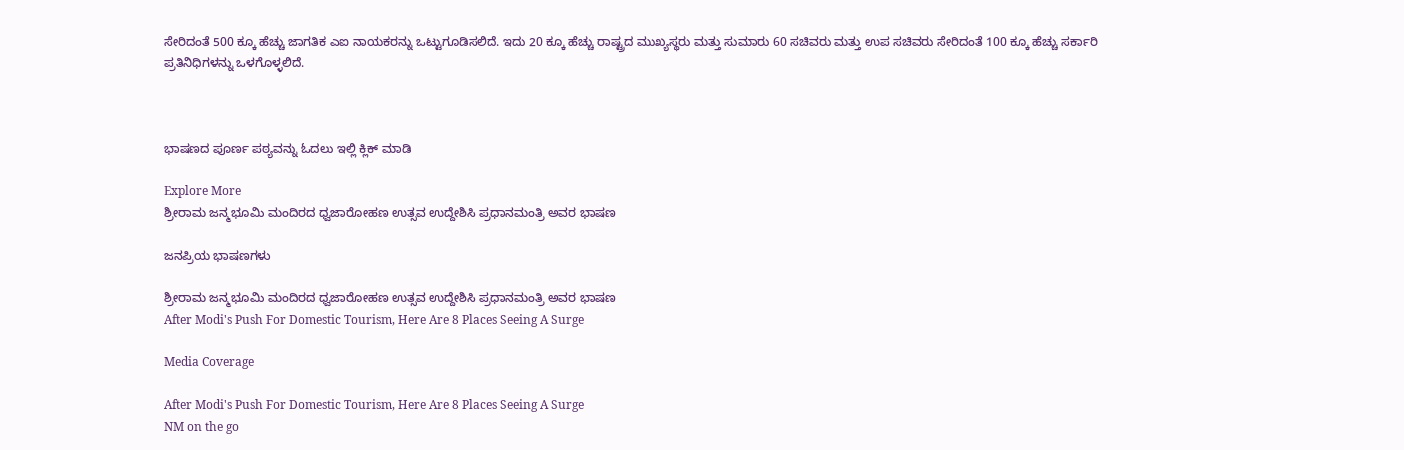ಸೇರಿದಂತೆ 500 ಕ್ಕೂ ಹೆಚ್ಚು ಜಾಗತಿಕ ಎಐ ನಾಯಕರನ್ನು ಒಟ್ಟುಗೂಡಿಸಲಿದೆ. ಇದು 20 ಕ್ಕೂ ಹೆಚ್ಚು ರಾಷ್ಟ್ರದ ಮುಖ್ಯಸ್ಥರು ಮತ್ತು ಸುಮಾರು 60 ಸಚಿವರು ಮತ್ತು ಉಪ ಸಚಿವರು ಸೇರಿದಂತೆ 100 ಕ್ಕೂ ಹೆಚ್ಚು ಸರ್ಕಾರಿ ಪ್ರತಿನಿಧಿಗಳನ್ನು ಒಳಗೊಳ್ಳಲಿದೆ.



ಭಾಷಣದ ಪೂರ್ಣ ಪಠ್ಯವನ್ನು ಓದಲು ಇಲ್ಲಿ ಕ್ಲಿಕ್ ಮಾಡಿ

Explore More
ಶ್ರೀರಾಮ ಜನ್ಮಭೂಮಿ ಮಂದಿರದ ಧ್ವಜಾರೋಹಣ ಉತ್ಸವ ಉದ್ದೇಶಿಸಿ ಪ್ರಧಾನಮಂತ್ರಿ ಅವರ ಭಾಷಣ

ಜನಪ್ರಿಯ ಭಾಷಣಗಳು

ಶ್ರೀರಾಮ ಜನ್ಮಭೂಮಿ ಮಂದಿರದ ಧ್ವಜಾರೋಹಣ ಉತ್ಸವ ಉದ್ದೇಶಿಸಿ ಪ್ರಧಾನಮಂತ್ರಿ ಅವರ ಭಾಷಣ
After Modi's Push For Domestic Tourism, Here Are 8 Places Seeing A Surge

Media Coverage

After Modi's Push For Domestic Tourism, Here Are 8 Places Seeing A Surge
NM on the go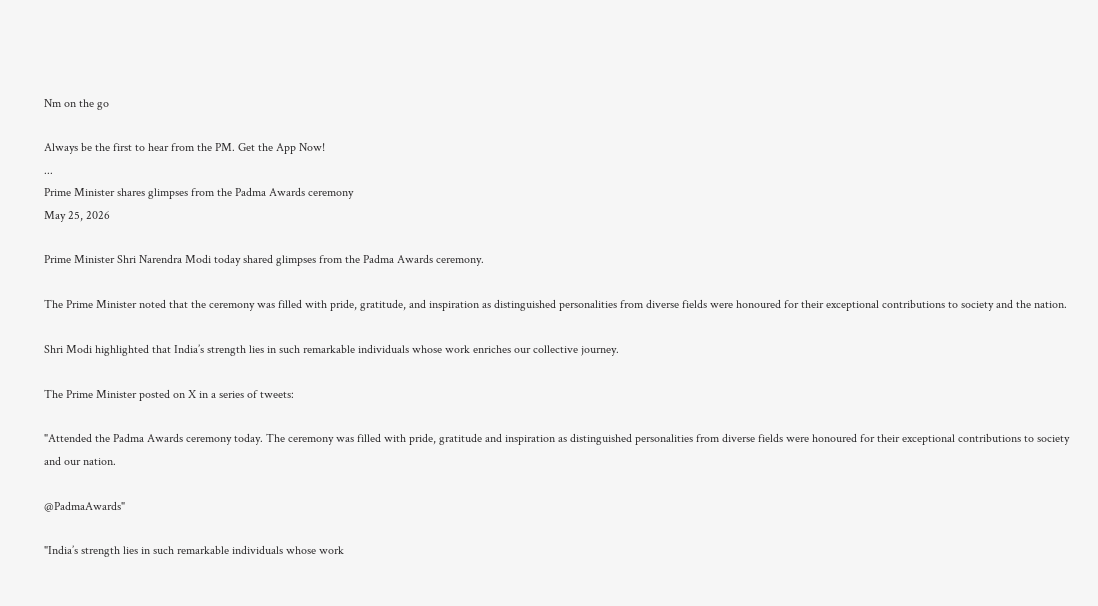Nm on the go

Always be the first to hear from the PM. Get the App Now!
...
Prime Minister shares glimpses from the Padma Awards ceremony
May 25, 2026

Prime Minister Shri Narendra Modi today shared glimpses from the Padma Awards ceremony.

The Prime Minister noted that the ceremony was filled with pride, gratitude, and inspiration as distinguished personalities from diverse fields were honoured for their exceptional contributions to society and the nation.

Shri Modi highlighted that India’s strength lies in such remarkable individuals whose work enriches our collective journey.

The Prime Minister posted on X in a series of tweets:

"Attended the Padma Awards ceremony today. The ceremony was filled with pride, gratitude and inspiration as distinguished personalities from diverse fields were honoured for their exceptional contributions to society and our nation.

@PadmaAwards"

"India’s strength lies in such remarkable individuals whose work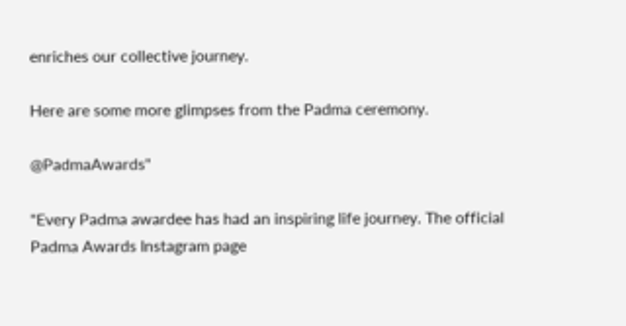enriches our collective journey.

Here are some more glimpses from the Padma ceremony.

@PadmaAwards"

"Every Padma awardee has had an inspiring life journey. The official Padma Awards Instagram page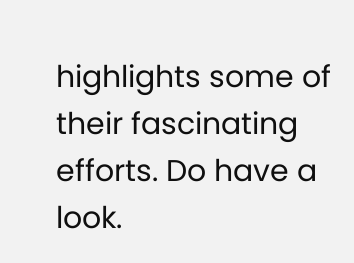highlights some of their fascinating efforts. Do have a look.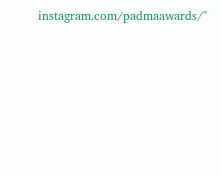instagram.com/padmaawards/"